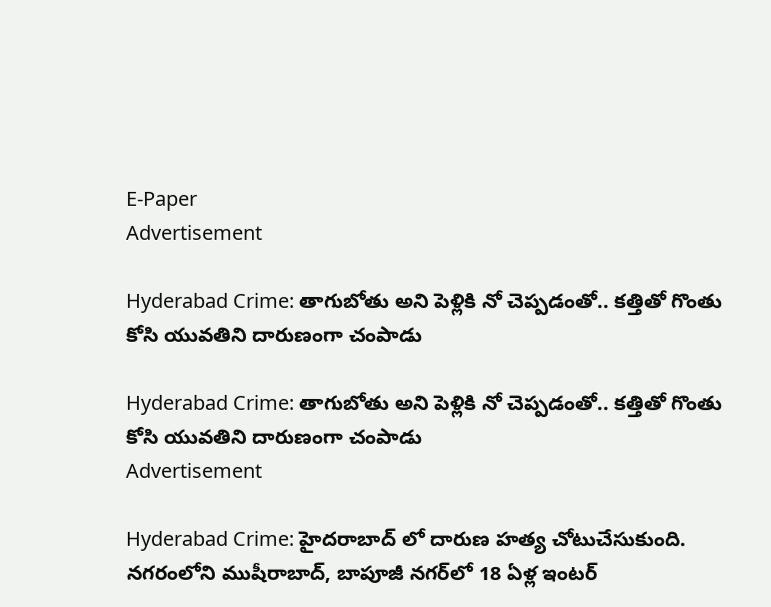E-Paper
Advertisement

Hyderabad Crime: తాగుబోతు అని పెళ్లికి నో చెప్పడంతో.. కత్తితో గొంతు కోసి యువతిని దారుణంగా చంపాడు

Hyderabad Crime: తాగుబోతు అని పెళ్లికి నో చెప్పడంతో.. కత్తితో గొంతు కోసి యువతిని దారుణంగా చంపాడు
Advertisement

Hyderabad Crime: హైదరాబాద్ లో దారుణ హత్య చోటుచేసుకుంది. నగరంలోని ముషీరాబాద్, బాపూజీ నగర్‌లో 18 ఏళ్ల ఇంటర్‌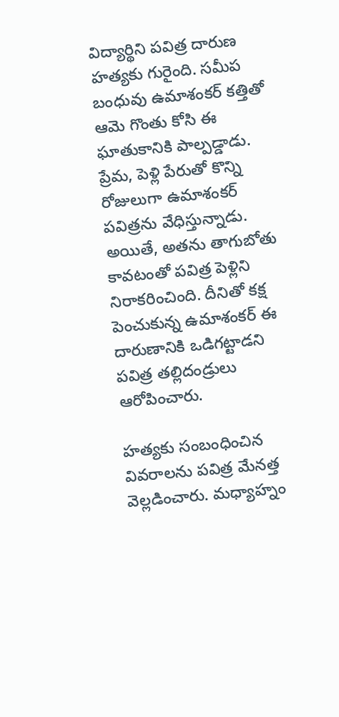విద్యార్థిని పవిత్ర దారుణ హత్యకు గురైంది. సమీప బంధువు ఉమాశంకర్ కత్తితో ఆమె గొంతు కోసి ఈ ఘాతుకానికి పాల్పడ్డాడు. ప్రేమ, పెళ్లి పేరుతో కొన్ని రోజులుగా ఉమాశంకర్ పవిత్రను వేధిస్తున్నాడు. అయితే, అతను తాగుబోతు కావటంతో పవిత్ర పెళ్లిని నిరాకరించింది. దీనితో కక్ష పెంచుకున్న ఉమాశంకర్ ఈ దారుణానికి ఒడిగట్టాడని పవిత్ర తల్లిదండ్రులు ఆరోపించారు.

హత్యకు సంబంధించిన వివరాలను పవిత్ర మేనత్త వెల్లడించారు. మధ్యాహ్నం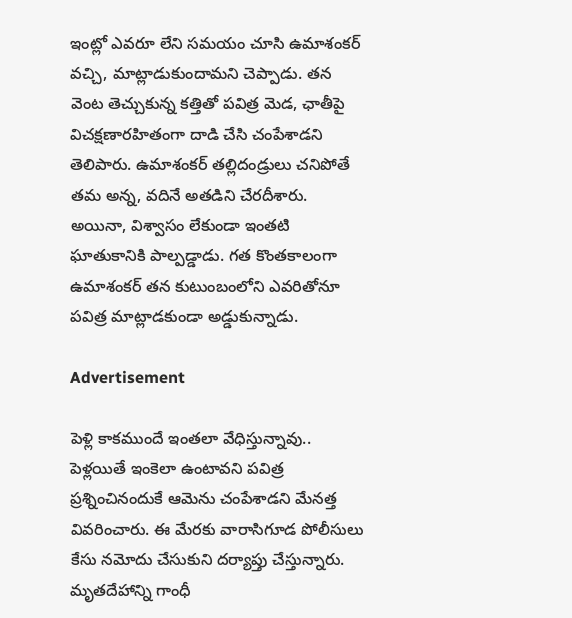ఇంట్లో ఎవరూ లేని సమయం చూసి ఉమాశంకర్ వచ్చి, మాట్లాడుకుందామని చెప్పాడు. తన వెంట తెచ్చుకున్న కత్తితో పవిత్ర మెడ, ఛాతీపై విచక్షణారహితంగా దాడి చేసి చంపేశాడని తెలిపారు. ఉమాశంకర్ తల్లిదండ్రులు చనిపోతే తమ అన్న, వదినే అతడిని చేరదీశారు. అయినా, విశ్వాసం లేకుండా ఇంతటి ఘాతుకానికి పాల్పడ్డాడు. గత కొంతకాలంగా ఉమాశంకర్ తన కుటుంబంలోని ఎవరితోనూ పవిత్ర మాట్లాడకుండా అడ్డుకున్నాడు.

Advertisement

పెళ్లి కాకముందే ఇంతలా వేధిస్తున్నావు.. పెళ్లయితే ఇంకెలా ఉంటావని పవిత్ర ప్రశ్నించినందుకే ఆమెను చంపేశాడని మేనత్త వివరించారు. ఈ మేరకు వారాసిగూడ పోలీసులు కేసు నమోదు చేసుకుని దర్యాప్తు చేస్తున్నారు. మృతదేహాన్ని గాంధీ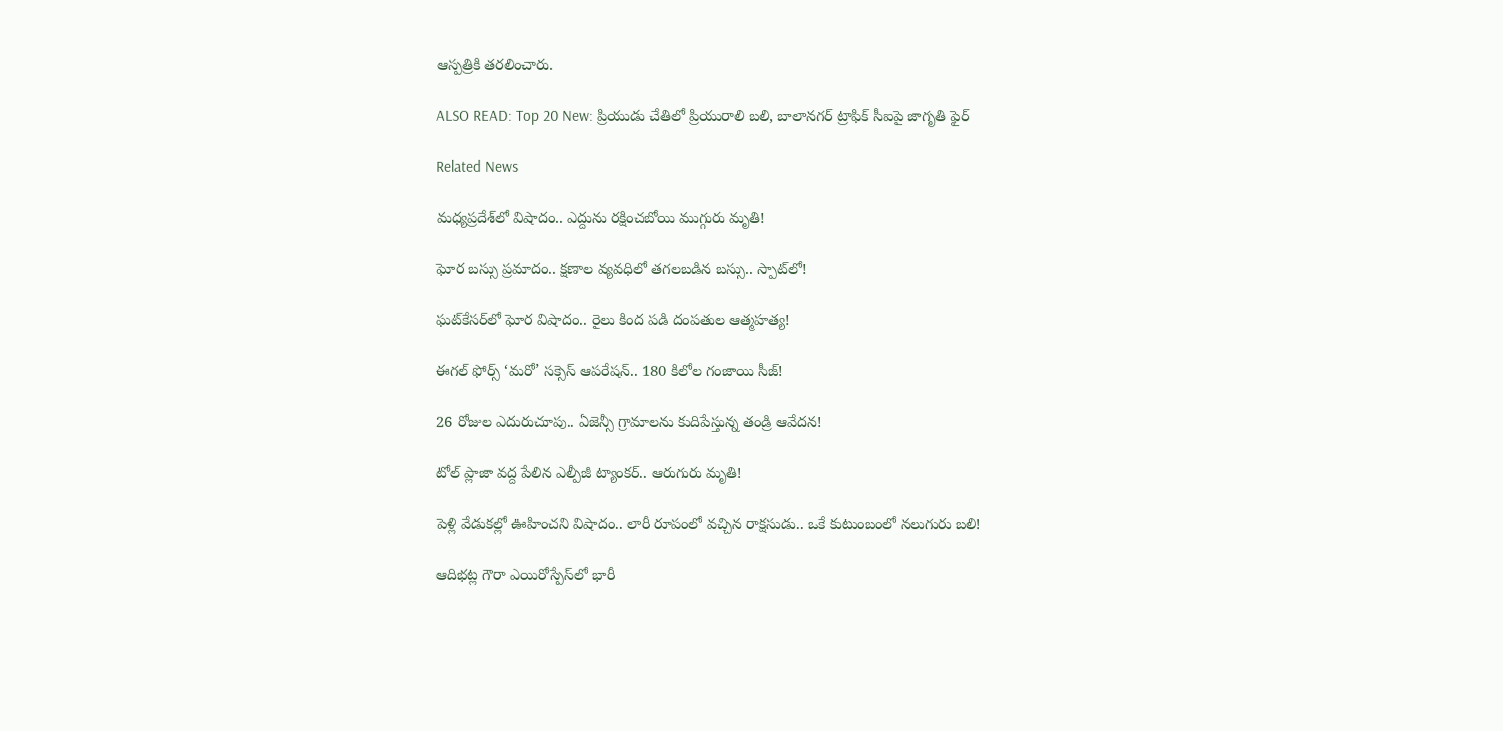ఆస్పత్రికి తరలించారు.

ALSO READ: Top 20 New: ప్రియుడు చేతిలో ప్రియురాలి బలి, బాలానగర్ ట్రాఫిక్ సీఐపై జాగృతి ఫైర్

Related News

మధ్యప్రదేశ్‌లో విషాదం.. ఎద్దును రక్షించబోయి ముగ్గురు మృతి!

ఘోర బస్సు ప్రమాదం.. క్షణాల వ్యవధిలో తగలబడిన బస్సు.. స్పాట్‌లో!

ఘట్‌కేసర్‌లో ఘోర విషాదం.. రైలు కింద పడి దంపతుల ఆత్మహత్య!

ఈగల్ ఫోర్స్ ‘మరో’ సక్సెస్ ఆపరేషన్.. 180 కిలోల గంజాయి సీజ్!

26 రోజుల ఎదురుచూపు.. ఏజెన్సీ గ్రామాలను కుదిపేస్తున్న తండ్రి ఆవేదన!

టోల్ ప్లాజా వద్ద పేలిన ఎల్పీజీ ట్యాంకర్.. ఆరుగురు మృతి!

పెళ్లి వేడుకల్లో ఊహించని విషాదం.. లారీ రూపంలో వచ్చిన రాక్షసుడు.. ఒకే కుటుంబంలో నలుగురు బలి!

ఆదిభట్ల గౌరా ఎయిరోస్పేస్‌లో భారీ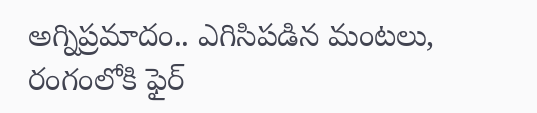అగ్నిప్రమాదం.. ఎగిసిపడిన మంటలు, రంగంలోకి ఫైర్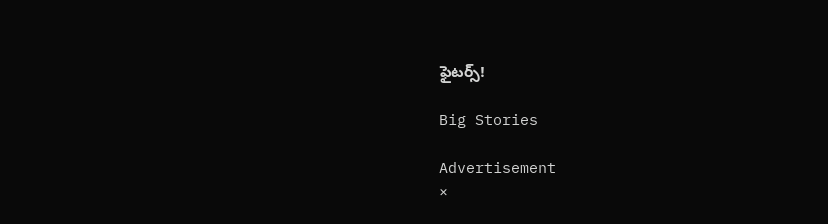ఫైటర్స్!

Big Stories

Advertisement
×